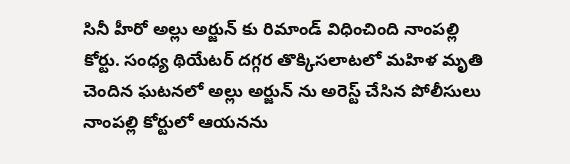సినీ హీరో అల్లు అర్జున్ కు రిమాండ్ విధించింది నాంపల్లి కోర్టు. సంధ్య థియేటర్ దగ్గర తొక్కిసలాటలో మహిళ మృతి చెందిన ఘటనలో అల్లు అర్జున్ ను అరెస్ట్ చేసిన పోలీసులు నాంపల్లి కోర్టులో ఆయనను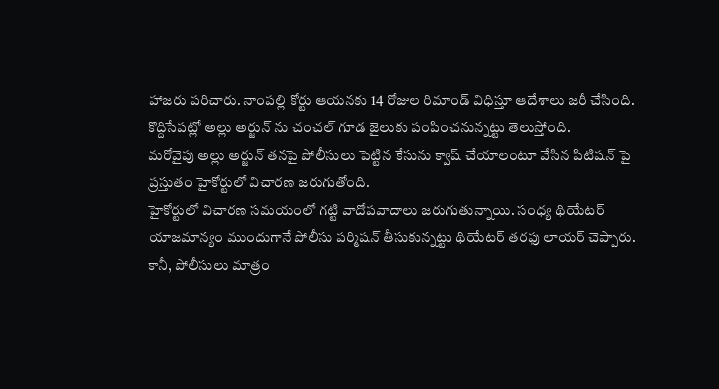హాజరు పరిచారు. నాంపల్లి కోర్టు ఆయనకు 14 రోజుల రిమాండ్ విధిస్తూ ఆదేశాలు జరీ చేసింది. కొద్దిసేపట్లో అల్లు అర్జున్ ను చంచల్ గూడ జైలుకు పంపించనున్నట్టు తెలుస్తోంది.
మరోవైపు అల్లు అర్జున్ తనపై పోలీసులు పెట్టిన కేసును క్వాష్ చేయాలంటూ వేసిన పిటిషన్ పై ప్రస్తుతం హైకోర్టులో విచారణ జరుగుతోంది.
హైకోర్టులో విచారణ సమయంలో గట్టి వాదోపవాదాలు జరుగుతున్నాయి. సంధ్య థియేటర్ యాజమాన్యం ముందుగానే పోలీసు పర్మిషన్ తీసుకున్నట్టు థియేటర్ తరఫు లాయర్ చెప్పారు. కానీ, పోలీసులు మాత్రం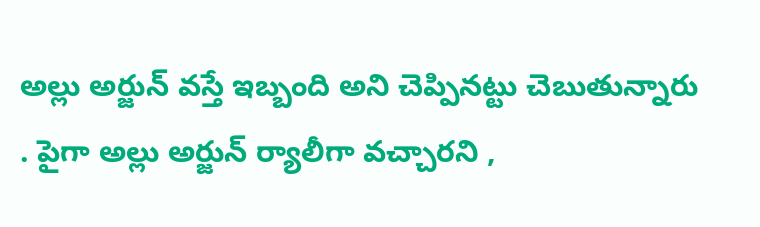అల్లు అర్జున్ వస్తే ఇబ్బంది అని చెప్పినట్టు చెబుతున్నారు . పైగా అల్లు అర్జున్ ర్యాలీగా వచ్చారని ,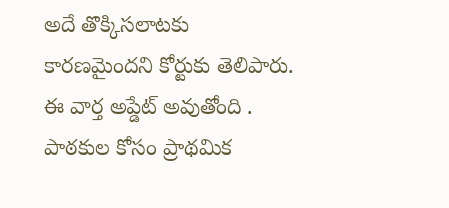అదే తొక్కిసలాటకు కారణమైందని కోర్టుకు తెలిపారు.
ఈ వార్త అప్డేట్ అవుతోంది . పాఠకుల కోసం ప్రాథమిక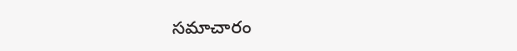సమాచారం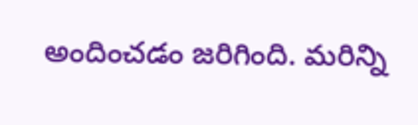అందించడం జరిగింది. మరిన్ని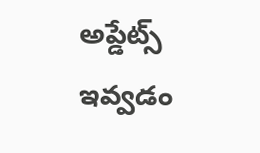అప్డేట్స్ ఇవ్వడం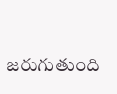జరుగుతుంది